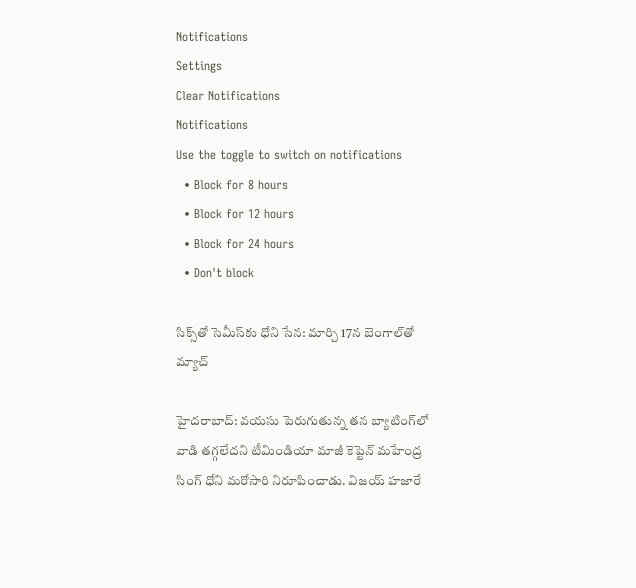Notifications
Settings
Clear Notifications
Notifications
Use the toggle to switch on notifications
  • Block for 8 hours
  • Block for 12 hours
  • Block for 24 hours
  • Don't block

సిక్స్‌తో సెమీస్‌కు ధోని సేన: మార్చి 17న బెంగాల్‌తో మ్యాచ్

హైదరాబాద్: వయసు పెరుగుతున్న తన బ్యాటింగ్‌లో వాడి తగ్గలేదని టీమిండియా మాజీ కెప్టెన్ మహేంద్ర సింగ్ ధోని మరోసారి నిరూపించాడు. విజయ్ హజారే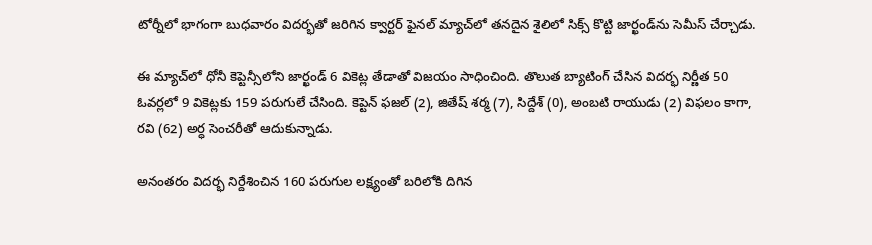టోర్నీలో భాగంగా బుధవారం విదర్భతో జరిగిన క్వార్టర్ ఫైనల్ మ్యాచ్‌లో తనదైన శైలిలో సిక్స్ కొట్టి జార్ఖండ్‌ను సెమీస్ చేర్చాడు.

ఈ మ్యాచ్‌లో ధోనీ కెప్టెన్సీలోని జార్ఖండ్ 6 వికెట్ల తేడాతో విజయం సాధించింది. తొలుత బ్యాటింగ్ చేసిన విదర్భ నిర్ణీత 50 ఓవర్లలో 9 వికెట్లకు 159 పరుగులే చేసింది. కెప్టెన్‌ ఫజల్‌ (2), జితేష్‌ శర్మ (7), సిద్దేశ్‌ (0), అంబటి రాయుడు (2) విఫలం కాగా, రవి (62) అర్ధ సెంచరీతో ఆదుకున్నాడు.

అనంతరం విదర్భ నిర్దేశించిన 160 పరుగుల లక్ష్యంతో బరిలోకి దిగిన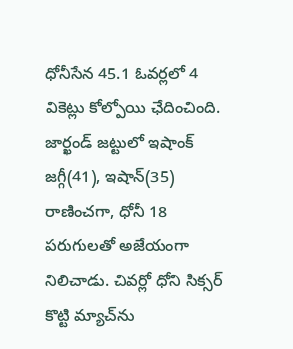ధోనీసేన 45.1 ఓవర్లలో 4 వికెట్లు కోల్పోయి ఛేదించింది. జార్ఖండ్ జట్టులో ఇషాంక్ జగ్గీ(41), ఇషాన్(35) రాణించగా, ధోనీ 18 పరుగులతో అజేయంగా నిలిచాడు. చివర్లో ధోని సిక్సర్‌ కొట్టి మ్యాచ్‌ను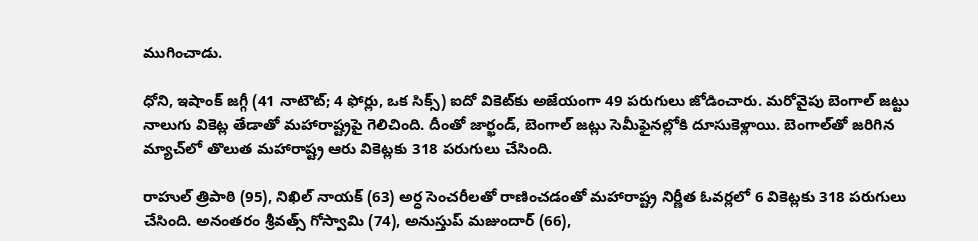ముగించాడు.

ధోని, ఇషాంక్‌ జగ్గీ (41 నాటౌట్‌; 4 ఫోర్లు, ఒక సిక్స్‌) ఐదో వికెట్‌కు అజేయంగా 49 పరుగులు జోడించారు. మరోవైపు బెంగాల్‌ జట్టు నాలుగు వికెట్ల తేడాతో మహారాష్ట్రపై గెలిచింది. దీంతో జార్ఖండ్, బెంగాల్‌ జట్లు సెమీఫైనల్లోకి దూసుకెళ్లాయి. బెంగాల్‌తో జరిగిన మ్యాచ్‌లో తొలుత మహారాష్ట్ర ఆరు వికెట్లకు 318 పరుగులు చేసింది.

రాహుల్‌ త్రిపాఠి (95), నిఖిల్‌ నాయక్‌ (63) అర్ధ సెంచరీలతో రాణించడంతో మహారాష్ట్ర నిర్ణీత ఓవర్లలో 6 వికెట్లకు 318 పరుగులు చేసింది. అనంతరం శ్రీవత్స్ గోస్వామి (74), అనుస్తుప్‌ మజుందార్‌ (66),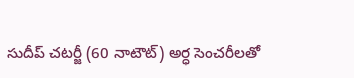సుదీప్‌ చటర్జీ (60 నాటౌట్‌) అర్ధ సెంచరీలతో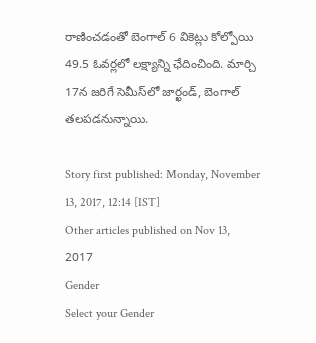రాణించడంతో బెంగాల్‌ 6 వికెట్లు కోల్పోయి 49.5 ఓవర్లలో లక్ష్యాన్ని ఛేదించింది. మార్చి 17న జరిగే సెమీస్‌లో జార్ఖండ్, బెంగాల్ తలపడనున్నాయి.

Story first published: Monday, November 13, 2017, 12:14 [IST]
Other articles published on Nov 13, 2017
Gender
Select your Gender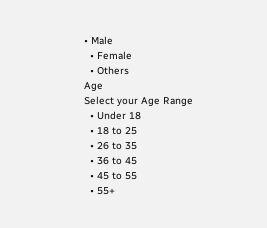• Male
  • Female
  • Others
Age
Select your Age Range
  • Under 18
  • 18 to 25
  • 26 to 35
  • 36 to 45
  • 45 to 55
  • 55+